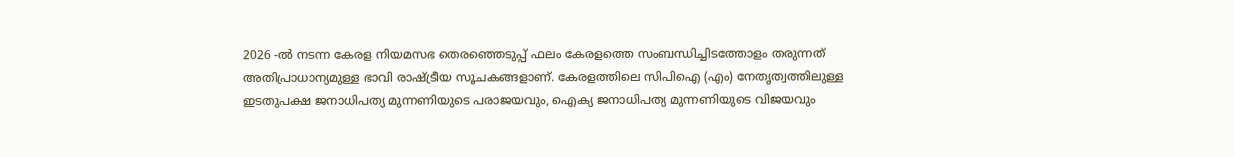2026 -ൽ നടന്ന കേരള നിയമസഭ തെരഞ്ഞെടുപ്പ് ഫലം കേരളത്തെ സംബന്ധിച്ചിടത്തോളം തരുന്നത് അതിപ്രാധാന്യമുള്ള ഭാവി രാഷ്ട്രീയ സൂചകങ്ങളാണ്. കേരളത്തിലെ സിപിഐ (എം) നേതൃത്വത്തിലുള്ള ഇടതുപക്ഷ ജനാധിപത്യ മുന്നണിയുടെ പരാജയവും, ഐക്യ ജനാധിപത്യ മുന്നണിയുടെ വിജയവും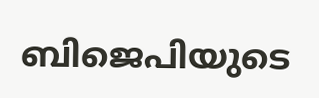ബിജെപിയുടെ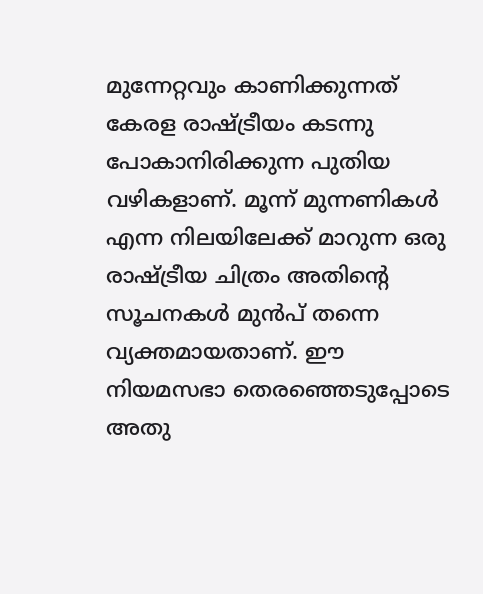മുന്നേറ്റവും കാണിക്കുന്നത് കേരള രാഷ്ട്രീയം കടന്നു പോകാനിരിക്കുന്ന പുതിയ വഴികളാണ്. മൂന്ന് മുന്നണികൾ എന്ന നിലയിലേക്ക് മാറുന്ന ഒരു രാഷ്ട്രീയ ചിത്രം അതിന്‍റെ സൂചനകൾ മുൻപ് തന്നെ വ്യക്തമായതാണ്. ഈ നിയമസഭാ തെരഞ്ഞെടുപ്പോടെ അതു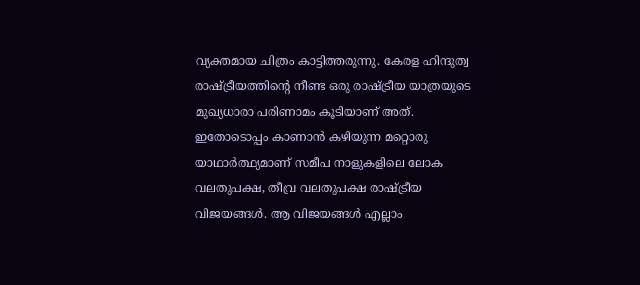വ്യക്തമായ ചിത്രം കാട്ടിത്തരുന്നു. കേരള ഹിന്ദുത്വ രാഷ്ട്രീയത്തിൻ്റെ നീണ്ട ഒരു രാഷ്ട്രീയ യാത്രയുടെ മുഖ്യധാരാ പരിണാമം കൂടിയാണ് അത്. ഇതോടൊപ്പം കാണാൻ കഴിയുന്ന മറ്റൊരു യാഥാർത്ഥ്യമാണ് സമീപ നാളുകളിലെ ലോക വലതുപക്ഷ, തീവ്ര വലതുപക്ഷ രാഷ്ട്രീയ വിജയങ്ങൾ. ആ വിജയങ്ങൾ എല്ലാം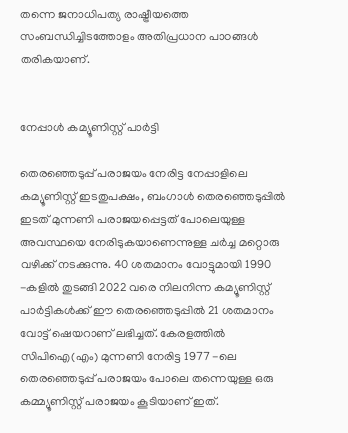തന്നെ ജനാധിപത്യ രാഷ്ട്രീയത്തെ സംബന്ധിച്ചിടത്തോളം അതിപ്രധാന പാഠങ്ങൾ തരികയാണ്.


നേപ്പാൾ കമ്യൂണിസ്റ്റ് പാർട്ടി

തെരഞ്ഞെടുപ്പ് പരാജയം നേരിട്ട നേപ്പാളിലെ കമ്യൂണിസ്റ്റ് ഇടതുപക്ഷം, ബംഗാൾ തെരഞ്ഞെടുപ്പിൽ ഇടത് മുന്നണി പരാജയപ്പെട്ടത് പോലെയുള്ള അവസ്ഥയെ നേരിടുകയാണെന്നുള്ള ചർച്ച മറ്റൊരു വഴിക്ക് നടക്കുന്നു. 40 ശതമാനം വോട്ടുമായി 1990 -കളിൽ തുടങ്ങി 2022 വരെ നിലനിന്ന കമ്യൂണിസ്റ്റ് പാർട്ടികൾക്ക് ഈ തെരഞ്ഞെടുപ്പിൽ 21 ശതമാനം വോട്ട് ഷെയറാണ് ലഭിച്ചത്. കേരളത്തിൽ സിപിഐ(എം) മുന്നണി നേരിട്ട 1977 -ലെ തെരഞ്ഞെടുപ്പ് പരാജയം പോലെ തന്നെയുള്ള ഒരു കമ്മ്യൂണിസ്റ്റ് പരാജയം കൂടിയാണ് ഇത്.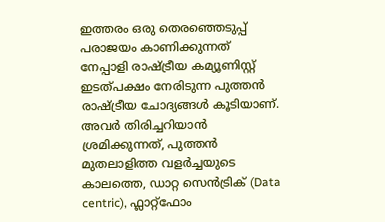ഇത്തരം ഒരു തെരഞ്ഞെടുപ്പ് പരാജയം കാണിക്കുന്നത് നേപ്പാളി രാഷ്ട്രീയ കമ്യൂണിസ്റ്റ് ഇടത്പക്ഷം നേരിടുന്ന പുത്തൻ രാഷ്ട്രീയ ചോദ്യങ്ങൾ കൂടിയാണ്. അവർ തിരിച്ചറിയാൻ ശ്രമിക്കുന്നത്, പുത്തൻ മുതലാളിത്ത വളർച്ചയുടെ കാലത്തെ, ഡാറ്റ സെൻട്രിക് (Data centric), ഫ്ലാറ്റ്ഫോം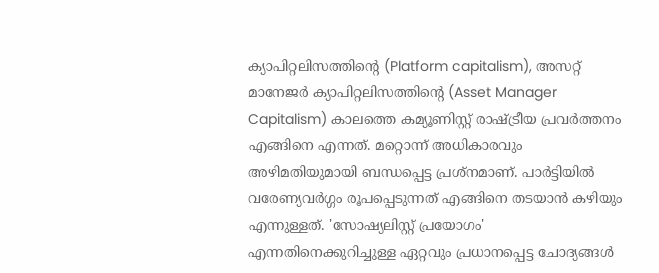ക്യാപിറ്റലിസത്തിന്‍റെ (Platform capitalism), അസറ്റ് മാനേജർ ക്യാപിറ്റലിസത്തിന്‍റെ (Asset Manager Capitalism) കാലത്തെ കമ്യൂണിസ്റ്റ് രാഷ്ട്രീയ പ്രവർത്തനം എങ്ങിനെ എന്നത്. മറ്റൊന്ന് അധികാരവും അഴിമതിയുമായി ബന്ധപ്പെട്ട പ്രശ്നമാണ്. പാർട്ടിയിൽ വരേണ്യവർഗ്ഗം രൂപപ്പെടുന്നത് എങ്ങിനെ തടയാൻ കഴിയും എന്നുള്ളത്. 'സോഷ്യലിസ്റ്റ് പ്രയോഗം' എന്നതിനെക്കുറിച്ചുള്ള ഏറ്റവും പ്രധാനപ്പെട്ട ചോദ്യങ്ങൾ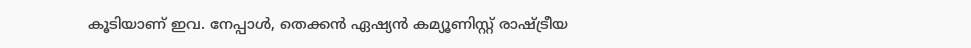കൂടിയാണ് ഇവ. നേപ്പാൾ, തെക്കൻ ഏഷ്യൻ കമ്യൂണിസ്റ്റ് രാഷ്ട്രീയ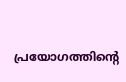പ്രയോഗത്തിൻ്റെ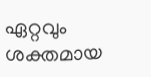ഏറ്റവും ശക്തമായ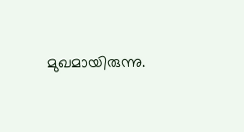മുഖമായിരുന്നു.